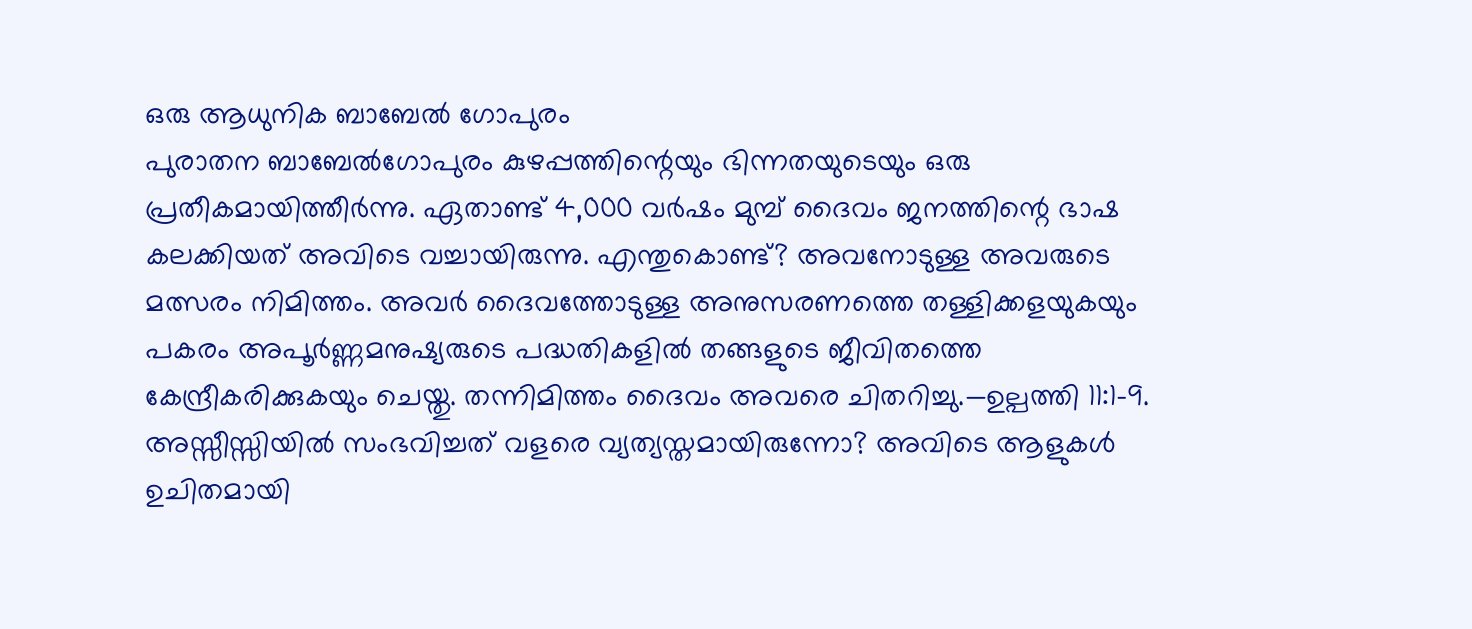ഒരു ആധുനിക ബാബേൽ ഗോപുരം
പുരാതന ബാബേൽഗോപുരം കുഴപ്പത്തിന്റെയും ഭിന്നതയുടെയും ഒരു പ്രതീകമായിത്തീർന്നു. ഏതാണ്ട് 4,000 വർഷം മുമ്പ് ദൈവം ജനത്തിന്റെ ഭാഷ കലക്കിയത് അവിടെ വച്ചായിരുന്നു. എന്തുകൊണ്ട്? അവനോടുള്ള അവരുടെ മത്സരം നിമിത്തം. അവർ ദൈവത്തോടുള്ള അനുസരണത്തെ തള്ളിക്കളയുകയും പകരം അപൂർണ്ണമനുഷ്യരുടെ പദ്ധതികളിൽ തങ്ങളുടെ ജീവിതത്തെ കേന്ദ്രീകരിക്കുകയും ചെയ്തു. തന്നിമിത്തം ദൈവം അവരെ ചിതറിച്ചു.—ഉല്പത്തി 11:1-9.
അസ്സീസ്സിയിൽ സംഭവിച്ചത് വളരെ വ്യത്യസ്തമായിരുന്നോ? അവിടെ ആളുകൾ ഉചിതമായി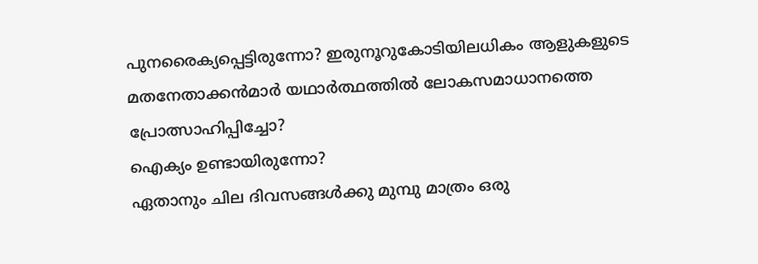പുനരൈക്യപ്പെട്ടിരുന്നോ? ഇരുനൂറുകോടിയിലധികം ആളുകളുടെ മതനേതാക്കൻമാർ യഥാർത്ഥത്തിൽ ലോകസമാധാനത്തെ പ്രോത്സാഹിപ്പിച്ചോ?
ഐക്യം ഉണ്ടായിരുന്നോ?
ഏതാനും ചില ദിവസങ്ങൾക്കു മുമ്പു മാത്രം ഒരു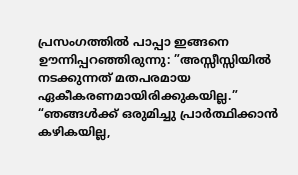പ്രസംഗത്തിൽ പാപ്പാ ഇങ്ങനെ ഊന്നിപ്പറഞ്ഞിരുന്നു: ”അസ്സീസ്സിയിൽ നടക്കുന്നത് മതപരമായ ഏകീകരണമായിരിക്കുകയില്ല.” “ഞങ്ങൾക്ക് ഒരുമിച്ചു പ്രാർത്ഥിക്കാൻ കഴികയില്ല,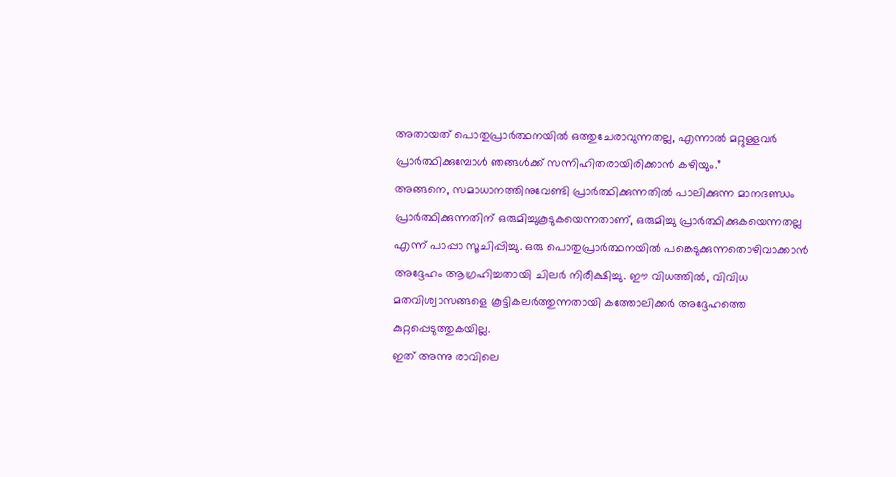അതായത് പൊതുപ്രാർത്ഥനയിൽ ഒത്തുചേരാവുന്നതല്ല, എന്നാൽ മറ്റുള്ളവർ പ്രാർത്ഥിക്കുമ്പോൾ ഞങ്ങൾക്ക് സന്നിഹിതരായിരിക്കാൻ കഴിയും.”
അങ്ങനെ, സമാധാനത്തിനുവേണ്ടി പ്രാർത്ഥിക്കുന്നതിൽ പാലിക്കുന്ന മാനദണ്ഡം പ്രാർത്ഥിക്കുന്നതിന് ഒരുമിച്ചുകൂടുകയെന്നതാണ്, ഒരുമിച്ചു പ്രാർത്ഥിക്കുകയെന്നതല്ല എന്ന് പാപ്പാ സൂചിപ്പിച്ചു. ഒരു പൊതുപ്രാർത്ഥനയിൽ പങ്കെടുക്കുന്നതൊഴിവാക്കാൻ അദ്ദേഹം ആഗ്രഹിച്ചതായി ചിലർ നിരീക്ഷിച്ചു. ഈ വിധത്തിൽ, വിവിധ മതവിശ്വാസങ്ങളെ കൂട്ടികലർത്തുന്നതായി കത്തോലിക്കർ അദ്ദേഹത്തെ കുറ്റപ്പെടുത്തുകയില്ല.
ഇത് അന്നു രാവിലെ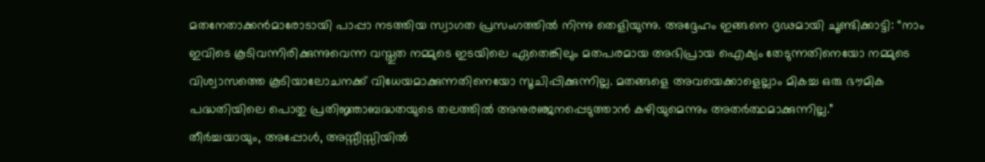മതനേതാക്കൻമാരോടായി പാപ്പാ നടത്തിയ സ്വാഗത പ്രസംഗത്തിൽ നിന്നു തെളിയുന്നു. അദ്ദേഹം ഇങ്ങനെ ദൃഢമായി ചൂണ്ടിക്കാട്ടി: “നാം ഇവിടെ കൂടിവന്നിരിക്കുന്നുവെന്ന വസ്തുത നമ്മുടെ ഇടയിലെ ഏതെങ്കിലും മതപരമായ അഭിപ്രായ ഐക്യം തേടുന്നതിനെയോ നമ്മുടെ വിശ്വാസത്തെ കൂടിയാലോചനക്ക് വിധേയമാക്കുന്നതിനെയോ സൂചിപ്പിക്കുന്നില്ല. മതങ്ങളെ അവയെക്കാളെല്ലാം മികച്ച ഒരു ഭൗമിക പദ്ധതിയിലെ പൊതു പ്രതിജ്ഞാബദ്ധതയുടെ തലത്തിൽ അനുരഞ്ജനപ്പെടുത്താൻ കഴിയുമെന്നും അതർത്ഥമാക്കുന്നില്ല.”
തീർച്ചയായും, അപ്പോൾ, അസ്സീസ്സിയിൽ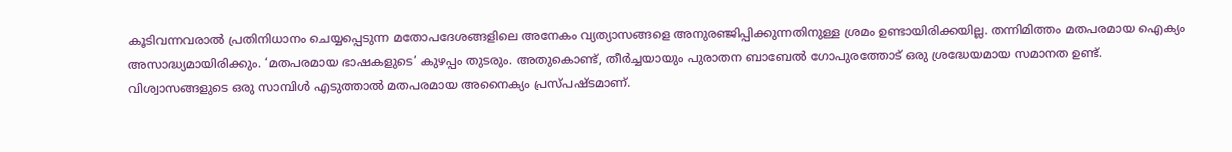കൂടിവന്നവരാൽ പ്രതിനിധാനം ചെയ്യപ്പെടുന്ന മതോപദേശങ്ങളിലെ അനേകം വ്യത്യാസങ്ങളെ അനുരഞ്ജിപ്പിക്കുന്നതിനുള്ള ശ്രമം ഉണ്ടായിരിക്കയില്ല. തന്നിമിത്തം മതപരമായ ഐക്യം അസാദ്ധ്യമായിരിക്കും. ‘മതപരമായ ഭാഷകളുടെ’ കുഴപ്പം തുടരും. അതുകൊണ്ട്, തീർച്ചയായും പുരാതന ബാബേൽ ഗോപുരത്തോട് ഒരു ശ്രദ്ധേയമായ സമാനത ഉണ്ട്.
വിശ്വാസങ്ങളുടെ ഒരു സാമ്പിൾ എടുത്താൽ മതപരമായ അനൈക്യം പ്രസ്പഷ്ടമാണ്.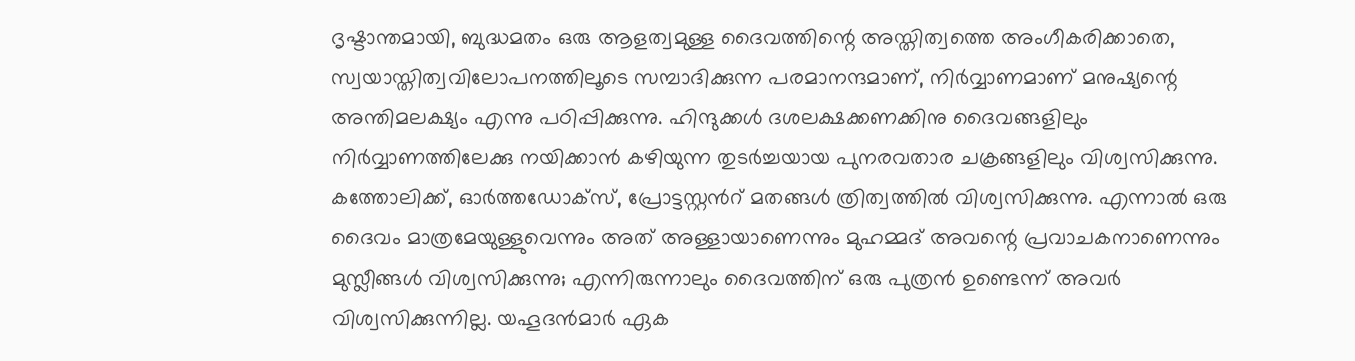ദൃഷ്ടാന്തമായി, ബുദ്ധമതം ഒരു ആളത്വമുള്ള ദൈവത്തിന്റെ അസ്തിത്വത്തെ അംഗീകരിക്കാതെ, സ്വയാസ്തിത്വവിലോപനത്തിലൂടെ സമ്പാദിക്കുന്ന പരമാനന്ദമാണ്, നിർവ്വാണമാണ് മനുഷ്യന്റെ അന്തിമലക്ഷ്യം എന്നു പഠിപ്പിക്കുന്നു. ഹിന്ദുക്കൾ ദശലക്ഷക്കണക്കിനു ദൈവങ്ങളിലും നിർവ്വാണത്തിലേക്കു നയിക്കാൻ കഴിയുന്ന തുടർച്ചയായ പുനരവതാര ചക്രങ്ങളിലും വിശ്വസിക്കുന്നു. കത്തോലിക്ക്, ഓർത്തഡോക്സ്, പ്രോട്ടസ്റ്റൻറ് മതങ്ങൾ ത്രിത്വത്തിൽ വിശ്വസിക്കുന്നു. എന്നാൽ ഒരു ദൈവം മാത്രമേയുള്ളുവെന്നും അത് അള്ളായാണെന്നും മുഹമ്മദ് അവന്റെ പ്രവാചകനാണെന്നും മുസ്ലീങ്ങൾ വിശ്വസിക്കുന്നു; എന്നിരുന്നാലും ദൈവത്തിന് ഒരു പുത്രൻ ഉണ്ടെന്ന് അവർ വിശ്വസിക്കുന്നില്ല. യഹൂദൻമാർ ഏക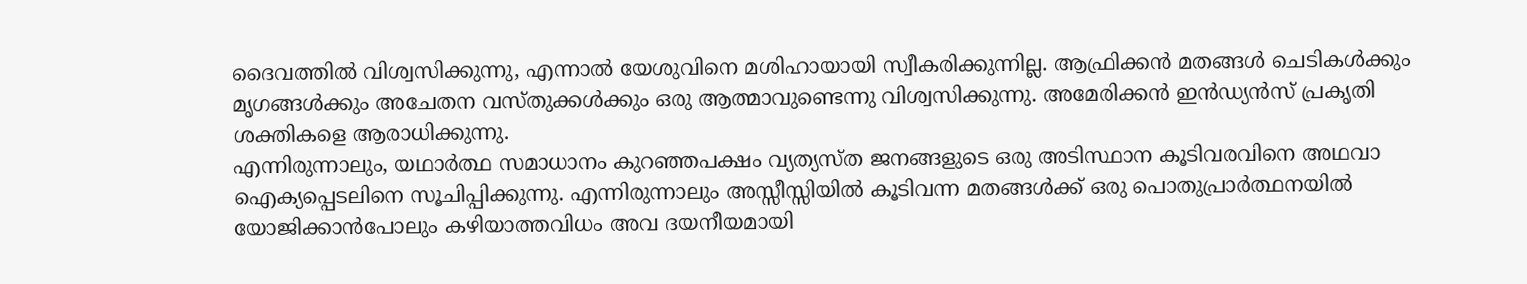ദൈവത്തിൽ വിശ്വസിക്കുന്നു, എന്നാൽ യേശുവിനെ മശിഹായായി സ്വീകരിക്കുന്നില്ല. ആഫ്രിക്കൻ മതങ്ങൾ ചെടികൾക്കും മൃഗങ്ങൾക്കും അചേതന വസ്തുക്കൾക്കും ഒരു ആത്മാവുണ്ടെന്നു വിശ്വസിക്കുന്നു. അമേരിക്കൻ ഇൻഡ്യൻസ് പ്രകൃതി ശക്തികളെ ആരാധിക്കുന്നു.
എന്നിരുന്നാലും, യഥാർത്ഥ സമാധാനം കുറഞ്ഞപക്ഷം വ്യത്യസ്ത ജനങ്ങളുടെ ഒരു അടിസ്ഥാന കൂടിവരവിനെ അഥവാ ഐക്യപ്പെടലിനെ സൂചിപ്പിക്കുന്നു. എന്നിരുന്നാലും അസ്സീസ്സിയിൽ കൂടിവന്ന മതങ്ങൾക്ക് ഒരു പൊതുപ്രാർത്ഥനയിൽ യോജിക്കാൻപോലും കഴിയാത്തവിധം അവ ദയനീയമായി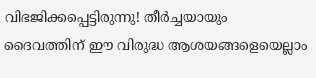വിഭജിക്കപ്പെട്ടിരുന്നു! തീർച്ചയായും ദൈവത്തിന് ഈ വിരുദ്ധ ആശയങ്ങളെയെല്ലാം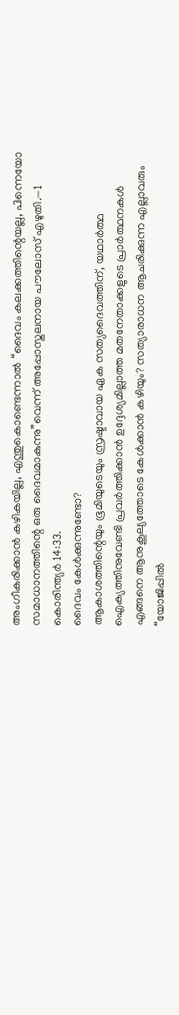അംഗീകരിക്കാൻ കഴികയില്ല, എന്തുകൊണ്ടെന്നാൽ “ദൈവം കലക്കത്തിന്റെയല്ല, പിന്നെയോ സമാധാനത്തിന്റെ ഒരു ദൈവമാകുന്നു”വെന്ന് അപ്പോസ്തലനായ പൗലോസ് എഴുതി.—1 കൊരിന്ത്യർ 14:33.
ദൈവം കേൾക്കുന്നുണ്ടോ?
ആകാശത്തിന്റെയും ഭൂമിയുടെയും സ്രഷ്ടാവായ ഏക സത്യദൈവത്തിന്, യഥാർത്ഥ ഐക്യത്തിനുവേണ്ടി പ്രവർത്തിക്കാൻ ഉദ്ദേശ്യമില്ലാത്ത മതനേതാക്കളുടെ പ്രാർത്ഥനകൾ എങ്ങനെ ആനുകൂല്യത്തോടെ കേൾക്കാൻ കഴിയും? സത്യാരാധന ആചരിക്കുന്ന എല്ലാവരും “യോജിപ്പിൽ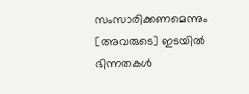സംസാരിക്കണമെന്നും [അവരുടെ] ഇടയിൽ ഭിന്നതകൾ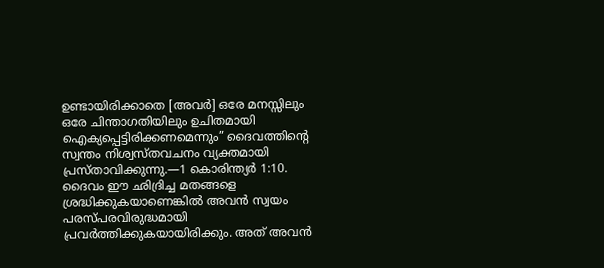ഉണ്ടായിരിക്കാതെ [അവർ] ഒരേ മനസ്സിലും ഒരേ ചിന്താഗതിയിലും ഉചിതമായി ഐക്യപ്പെട്ടിരിക്കണമെന്നും” ദൈവത്തിന്റെ സ്വന്തം നിശ്വസ്തവചനം വ്യക്തമായി പ്രസ്താവിക്കുന്നു.—1 കൊരിന്ത്യർ 1:10.
ദൈവം ഈ ഛിദ്രിച്ച മതങ്ങളെ ശ്രദ്ധിക്കുകയാണെങ്കിൽ അവൻ സ്വയം പരസ്പരവിരുദ്ധമായി പ്രവർത്തിക്കുകയായിരിക്കും. അത് അവൻ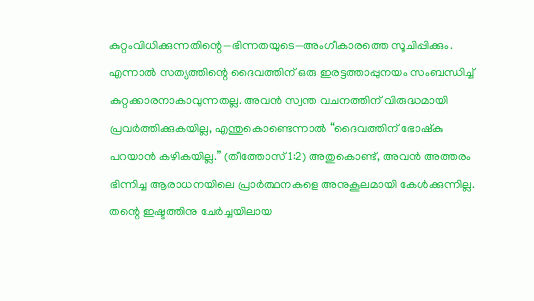കുറ്റംവിധിക്കുന്നതിന്റെ—ഭിന്നതയുടെ—അംഗീകാരത്തെ സൂചിപ്പിക്കും. എന്നാൽ സത്യത്തിന്റെ ദൈവത്തിന് ഒരു ഇരട്ടത്താപ്പുനയം സംബന്ധിച്ച് കുറ്റക്കാരനാകാവുന്നതല്ല. അവൻ സ്വന്ത വചനത്തിന് വിരുദ്ധമായി പ്രവർത്തിക്കുകയില്ല, എന്തുകൊണ്ടെന്നാൽ “ദൈവത്തിന് ഭോഷ്കു പറയാൻ കഴികയില്ല.” (തീത്തോസ് 1:2) അതുകൊണ്ട്, അവൻ അത്തരം ഭിന്നിച്ച ആരാധനയിലെ പ്രാർത്ഥനകളെ അനുകൂലമായി കേൾക്കുന്നില്ല.
തന്റെ ഇഷ്ടത്തിനു ചേർച്ചയിലായ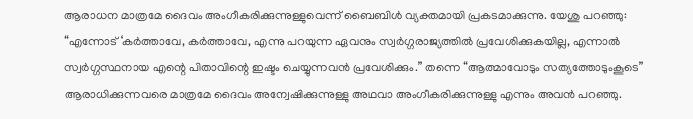ആരാധന മാത്രമേ ദൈവം അംഗീകരിക്കുന്നുള്ളുവെന്ന് ബൈബിൾ വ്യക്തമായി പ്രകടമാക്കുന്നു. യേശു പറഞ്ഞു: “എന്നോട് ‘കർത്താവേ, കർത്താവേ, എന്നു പറയുന്ന ഏവനും സ്വർഗ്ഗരാജ്യത്തിൽ പ്രവേശിക്കുകയില്ല, എന്നാൽ സ്വർഗ്ഗസ്ഥനായ എന്റെ പിതാവിന്റെ ഇഷ്ടം ചെയ്യുന്നവൻ പ്രവേശിക്കും.” തന്നെ “ആത്മാവോടും സത്യത്തോടുംകൂടെ” ആരാധിക്കുന്നവരെ മാത്രമേ ദൈവം അന്വേഷിക്കുന്നുള്ളു അഥവാ അംഗീകരിക്കുന്നുള്ളു എന്നും അവൻ പറഞ്ഞു.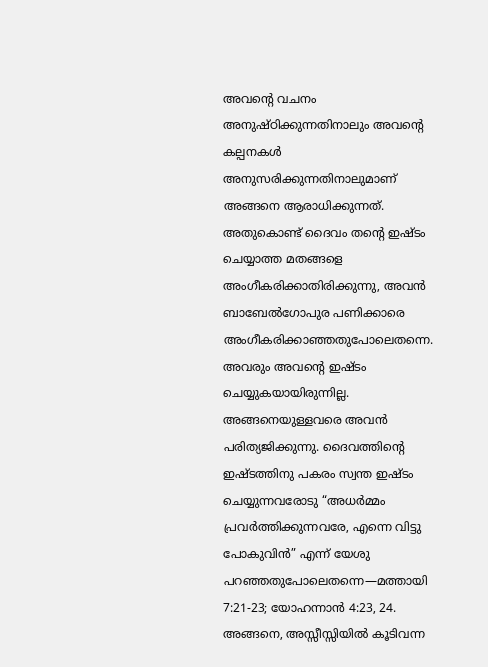അവന്റെ വചനം അനുഷ്ഠിക്കുന്നതിനാലും അവന്റെ കല്പനകൾ അനുസരിക്കുന്നതിനാലുമാണ് അങ്ങനെ ആരാധിക്കുന്നത്. അതുകൊണ്ട് ദൈവം തന്റെ ഇഷ്ടം ചെയ്യാത്ത മതങ്ങളെ അംഗീകരിക്കാതിരിക്കുന്നു, അവൻ ബാബേൽഗോപുര പണിക്കാരെ അംഗീകരിക്കാഞ്ഞതുപോലെതന്നെ. അവരും അവന്റെ ഇഷ്ടം ചെയ്യുകയായിരുന്നില്ല. അങ്ങനെയുള്ളവരെ അവൻ പരിത്യജിക്കുന്നു. ദൈവത്തിന്റെ ഇഷ്ടത്തിനു പകരം സ്വന്ത ഇഷ്ടം ചെയ്യുന്നവരോടു “അധർമ്മം പ്രവർത്തിക്കുന്നവരേ, എന്നെ വിട്ടു പോകുവിൻ” എന്ന് യേശു പറഞ്ഞതുപോലെതന്നെ—മത്തായി 7:21-23; യോഹന്നാൻ 4:23, 24.
അങ്ങനെ, അസ്സീസ്സിയിൽ കൂടിവന്ന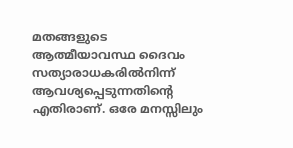മതങ്ങളുടെ ആത്മീയാവസ്ഥ ദൈവം സത്യാരാധകരിൽനിന്ന് ആവശ്യപ്പെടുന്നതിന്റെ എതിരാണ്. ഒരേ മനസ്സിലും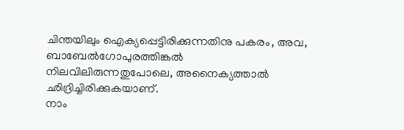ചിന്തയിലും ഐക്യപ്പെട്ടിരിക്കുന്നതിനു പകരം, അവ, ബാബേൽഗോപുരത്തിങ്കൽ നിലവിലിരുന്നതുപോലെ, അനൈക്യത്താൽ ഛിദ്രിച്ചിരിക്കുകയാണ്.
നാം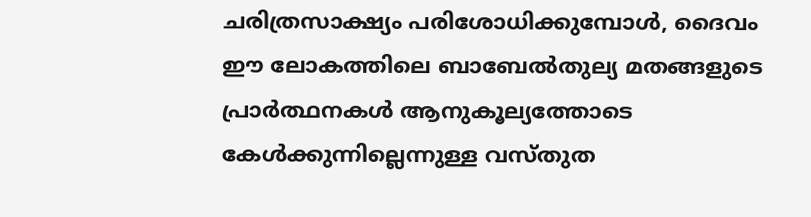ചരിത്രസാക്ഷ്യം പരിശോധിക്കുമ്പോൾ, ദൈവം ഈ ലോകത്തിലെ ബാബേൽതുല്യ മതങ്ങളുടെ പ്രാർത്ഥനകൾ ആനുകൂല്യത്തോടെ കേൾക്കുന്നില്ലെന്നുള്ള വസ്തുത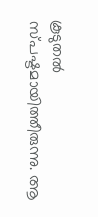കൂടുതൽ സ്പഷ്ടമായിത്തീരുന്നു. ആ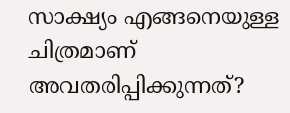സാക്ഷ്യം എങ്ങനെയുള്ള ചിത്രമാണ് അവതരിപ്പിക്കുന്നത്?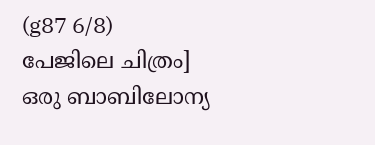(g87 6/8)
പേജിലെ ചിത്രം]
ഒരു ബാബിലോന്യ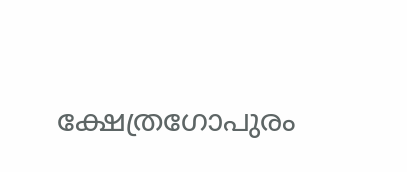ക്ഷേത്രഗോപുരം